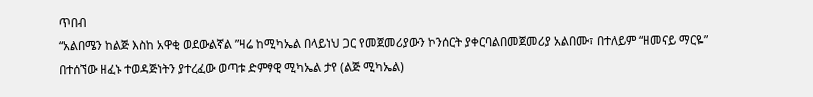ጥበብ
“አልበሜን ከልጅ እስከ አዋቂ ወደውልኛል ”ዛሬ ከሚካኤል በላይነህ ጋር የመጀመሪያውን ኮንሰርት ያቀርባልበመጀመሪያ አልበሙ፣ በተለይም “ዘመናይ ማርዬ” በተሰኘው ዘፈኑ ተወዳጅነትን ያተረፈው ወጣቱ ድምፃዊ ሚካኤል ታየ (ልጅ ሚካኤል)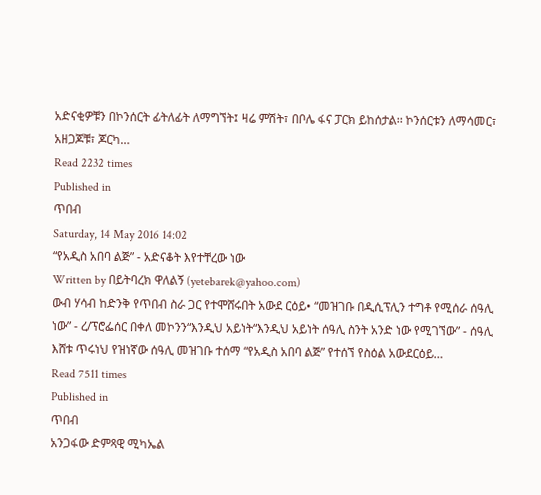አድናቂዎቹን በኮንሰርት ፊትለፊት ለማግኘት፤ ዛሬ ምሽት፣ በቦሌ ፋና ፓርክ ይከሰታል፡፡ ኮንሰርቱን ለማሳመር፣ አዘጋጆቹ፣ ጆርካ…
Read 2232 times
Published in
ጥበብ
Saturday, 14 May 2016 14:02
“የአዲስ አበባ ልጅ” - አድናቆት እየተቸረው ነው
Written by በይትባረክ ዋለልኝ (yetebarek@yahoo.com)
ውብ ሃሳብ ከድንቅ የጥበብ ስራ ጋር የተሞሸሩበት አውደ ርዕይ• “መዝገቡ በዲሲፕሊን ተግቶ የሚሰራ ሰዓሊ ነው” - ረ/ፕሮፌሰር በቀለ መኮንን“እንዲህ አይነት“እንዲህ አይነት ሰዓሊ ስንት አንድ ነው የሚገኘው” - ሰዓሊ እሸቱ ጥሩነህ የዝነኛው ሰዓሊ መዝገቡ ተሰማ “የአዲስ አበባ ልጅ” የተሰኘ የስዕል አውደርዕይ…
Read 7511 times
Published in
ጥበብ
አንጋፋው ድምጻዊ ሚካኤል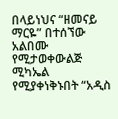በላይነህና “ዘመናይ ማርዬ” በተሰኘው አልበሙ የሚታወቀውልጅ ሚካኤል የሚያቀነቅኑበት “አዲስ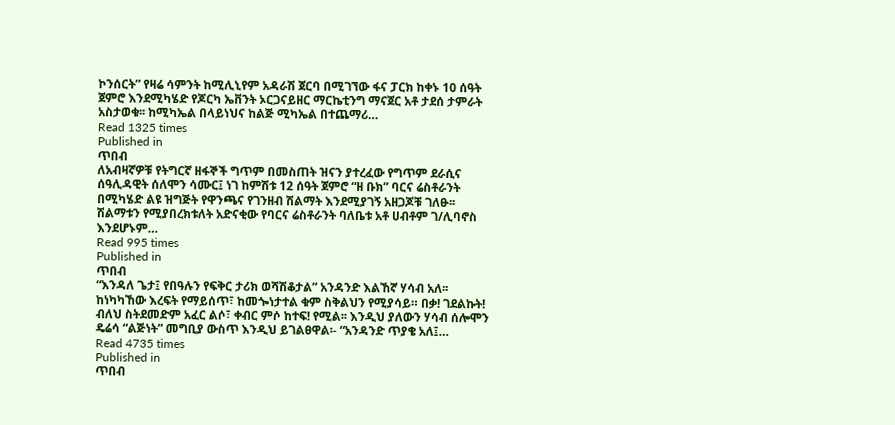ኮንሰርት” የዛሬ ሳምንት ከሚሊኒየም አዳራሽ ጀርባ በሚገኘው ፋና ፓርክ ከቀኑ 10 ሰዓት ጀምሮ እንደሚካሄድ የጆርካ ኤቨንት ኦርጋናይዘር ማርኬቲንግ ማናጀር አቶ ታደሰ ታምራት አስታወቁ፡፡ ከሚካኤል በላይነህና ከልጅ ሚካኤል በተጨማሪ…
Read 1325 times
Published in
ጥበብ
ለአብዛኛዎቹ የትግርኛ ዘፋኞች ግጥም በመስጠት ዝናን ያተረፈው የግጥም ደራሲና ሰዓሊዳዊት ሰለሞን ሳሙር፤ ነገ ከምሽቱ 12 ሰዓት ጀምሮ “ዘ ቡክ” ባርና ሬስቶራንት በሚካሄድ ልዩ ዝግጅት የዋንጫና የገንዘብ ሽልማት እንደሚያገኝ አዘጋጆቹ ገለፁ፡፡ ሽልማቱን የሚያበረክቱለት አድናቂው የባርና ሬስቶራንት ባለቤቱ አቶ ሀብቶም ገ/ሊባኖስ እንደሆኑም…
Read 995 times
Published in
ጥበብ
“እንዳለ ጌታ፤ የበዓሉን የፍቅር ታሪክ ወሻሽቆታል” አንዳንድ እልኸኛ ሃሳብ አለ፡፡ ከነካካኸው እረፍት የማይሰጥ፣ ከመጐነታተል ቁም ስቅልህን የሚያሳይ። በቃ! ገደልኩት! ብለህ ስትደመድም አፈር ልሶ፣ ቀብር ምሶ ከተፍ! የሚል፡፡ እንዲህ ያለውን ሃሳብ ሰሎሞን ዴሬሳ “ልጅነት” መግቢያ ውስጥ እንዲህ ይገልፀዋል፡- “አንዳንድ ጥያቄ አለ፤…
Read 4735 times
Published in
ጥበብ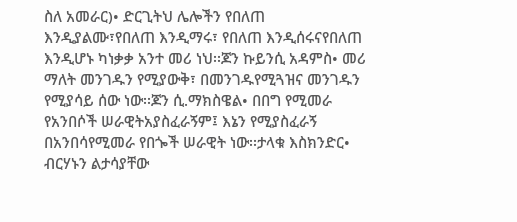ስለ አመራር)• ድርጊትህ ሌሎችን የበለጠ እንዲያልሙ፣የበለጠ እንዲማሩ፣ የበለጠ እንዲሰሩናየበለጠ እንዲሆኑ ካነቃቃ አንተ መሪ ነህ፡፡ጆን ኩይንሲ አዳምስ• መሪ ማለት መንገዱን የሚያውቅ፣ በመንገዱየሚጓዝና መንገዱን የሚያሳይ ሰው ነው፡፡ጆን ሲ.ማክስዌል• በበግ የሚመራ የአንበሶች ሠራዊትአያስፈራኝም፤ እኔን የሚያስፈራኝ በአንበሳየሚመራ የበጐች ሠራዊት ነው፡፡ታላቁ እስክንድር• ብርሃኑን ልታሳያቸው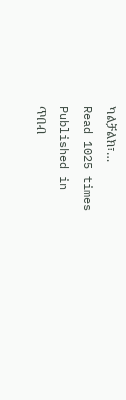ካልቻልክ፣…
Read 1025 times
Published in
ጥበብ